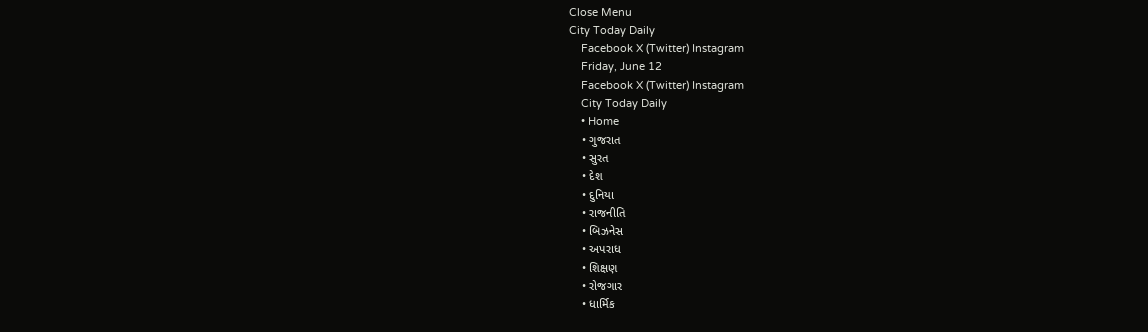Close Menu
City Today Daily
    Facebook X (Twitter) Instagram
    Friday, June 12
    Facebook X (Twitter) Instagram
    City Today Daily
    • Home
    • ગુજરાત
    • સુરત
    • દેશ
    • દુનિયા
    • રાજનીતિ
    • બિઝનેસ
    • અપરાધ
    • શિક્ષણ
    • રોજગાર
    • ધાર્મિક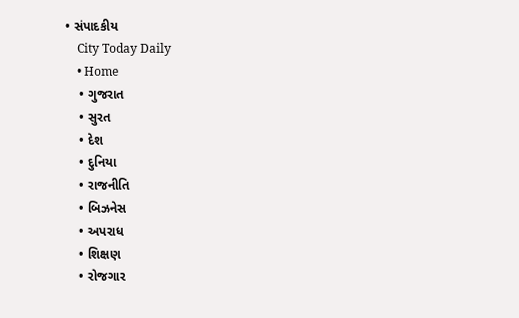• સંપાદકીય
    City Today Daily
    • Home
    • ગુજરાત
    • સુરત
    • દેશ
    • દુનિયા
    • રાજનીતિ
    • બિઝનેસ
    • અપરાધ
    • શિક્ષણ
    • રોજગાર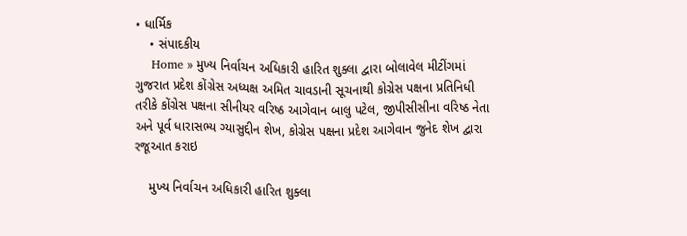• ધાર્મિક
    • સંપાદકીય
    Home » મુખ્ય નિર્વાચન અધિકારી હારિત શુક્લા દ્વારા બોલાવેલ મીટીંગમાં ગુજરાત પ્રદેશ કોંગ્રેસ અધ્યક્ષ અમિત ચાવડાની સૂચનાથી કોગ્રેસ પક્ષના પ્રતિનિધી તરીકે કોંગ્રેસ પક્ષના સીનીયર વરિષ્ઠ આગેવાન બાલુ પટેલ, જીપીસીસીના વરિષ્ઠ નેતા અને પૂર્વ ધારાસભ્ય ગ્યાસુદ્દીન શેખ, કોગ્રેસ પક્ષના પ્રદેશ આગેવાન જુનેદ શેખ દ્વારા રજૂઆત કરાઇ

    મુખ્ય નિર્વાચન અધિકારી હારિત શુક્લા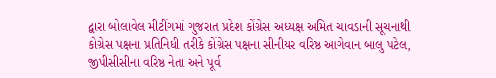દ્વારા બોલાવેલ મીટીંગમાં ગુજરાત પ્રદેશ કોંગ્રેસ અધ્યક્ષ અમિત ચાવડાની સૂચનાથી કોગ્રેસ પક્ષના પ્રતિનિધી તરીકે કોંગ્રેસ પક્ષના સીનીયર વરિષ્ઠ આગેવાન બાલુ પટેલ, જીપીસીસીના વરિષ્ઠ નેતા અને પૂર્વ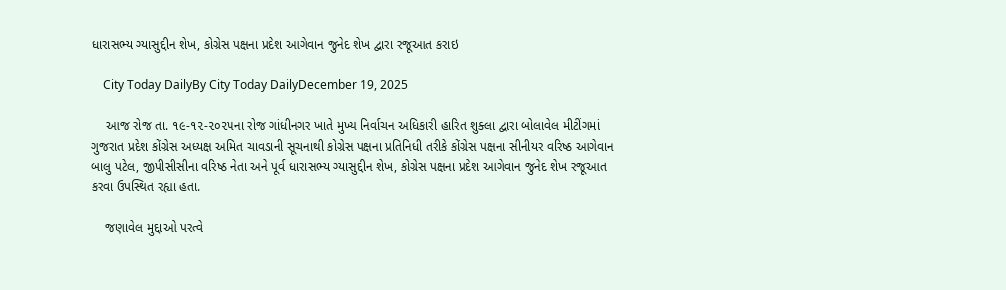ધારાસભ્ય ગ્યાસુદ્દીન શેખ, કોગ્રેસ પક્ષના પ્રદેશ આગેવાન જુનેદ શેખ દ્વારા રજૂઆત કરાઇ

    City Today DailyBy City Today DailyDecember 19, 2025

    આજ રોજ તા. ૧૯-૧૨-૨૦૨૫ના રોજ ગાંધીનગર ખાતે મુખ્ય નિર્વાચન અધિકારી હારિત શુક્લા દ્વારા બોલાવેલ મીટીંગમાં ગુજરાત પ્રદેશ કોંગ્રેસ અધ્યક્ષ અમિત ચાવડાની સૂચનાથી કોગ્રેસ પક્ષના પ્રતિનિધી તરીકે કોંગ્રેસ પક્ષના સીનીયર વરિષ્ઠ આગેવાન બાલુ પટેલ, જીપીસીસીના વરિષ્ઠ નેતા અને પૂર્વ ધારાસભ્ય ગ્યાસુદ્દીન શેખ, કોગ્રેસ પક્ષના પ્રદેશ આગેવાન જુનેદ શેખ રજૂઆત કરવા ઉપસ્થિત રહ્યા હતા.

    જણાવેલ મુદ્દાઓ પરત્વે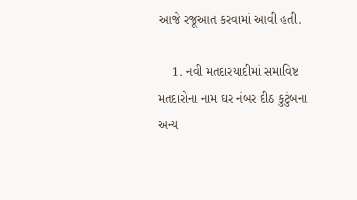આજે રજૂઆત કરવામાં આવી હતી.

    1. નવી મતદારયાદીમાં સમાવિષ્ટ મતદારોના નામ ઘર નંબર દીઠ કુટુંબના અન્ય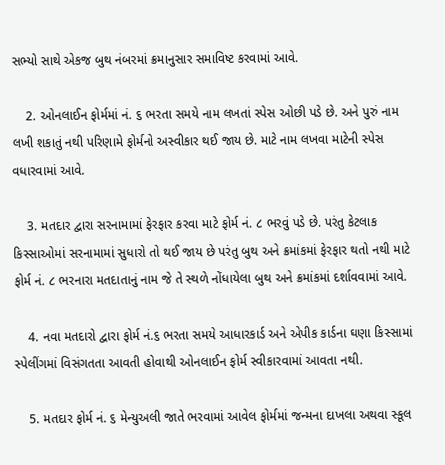સભ્યો સાથે એકજ બુથ નંબરમાં ક્રમાનુસાર સમાવિષ્ટ કરવામાં આવે.

    2. ઓનલાઈન ફોર્મમાં નં. ૬ ભરતા સમયે નામ લખતાં સ્પેસ ઓછી પડે છે. અને પુરું નામ લખી શકાતું નથી પરિણામે ફોર્મનો અસ્વીકાર થઈ જાય છે. માટે નામ લખવા માટેની સ્પેસ વધારવામાં આવે.

    3. મતદાર દ્વારા સરનામામાં ફેરફાર કરવા માટે ફોર્મ નં. ૮ ભરવું પડે છે. પરંતુ કેટલાક કિસ્સાઓમાં સરનામામાં સુધારો તો થઈ જાય છે પરંતુ બુથ અને ક્રમાંકમાં ફેરફાર થતો નથી માટે ફોર્મ નં. ૮ ભરનારા મતદાતાનું નામ જે તે સ્થળે નોંધાયેલા બુથ અને ક્રમાંકમાં દર્શાવવામાં આવે.

    4. નવા મતદારો દ્વારા ફોર્મ નં.૬ ભરતા સમયે આધારકાર્ડ અને એપીક કાર્ડના ઘણા કિસ્સામાં સ્પેલીંગમાં વિસંગતતા આવતી હોવાથી ઓનલાઈન ફોર્મ સ્વીકારવામાં આવતા નથી.

    5. મતદાર ફોર્મ નં. ૬ મેન્યુઅલી જાતે ભરવામાં આવેલ ફોર્મમાં જન્મના દાખલા અથવા સ્કૂલ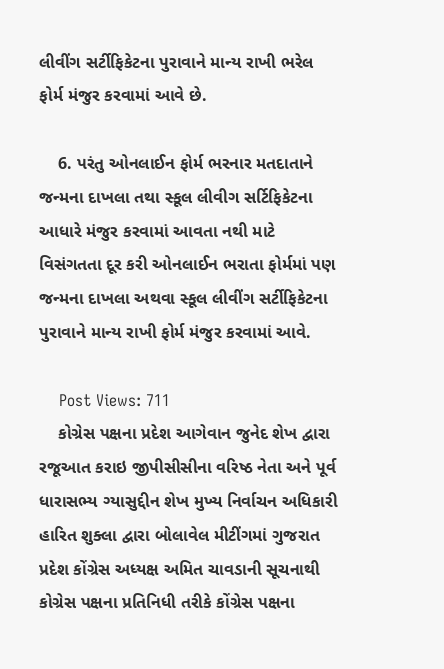લીવીંગ સર્ટીફિકેટના પુરાવાને માન્ય રાખી ભરેલ ફોર્મ મંજુર કરવામાં આવે છે.

    6. પરંતુ ઓનલાઈન ફોર્મ ભરનાર મતદાતાને જન્મના દાખલા તથા સ્કૂલ લીવીગ સર્ટિફિકેટના આધારે મંજુર કરવામાં આવતા નથી માટે વિસંગતતા દૂર કરી ઓનલાઈન ભરાતા ફોર્મમાં પણ જન્મના દાખલા અથવા સ્કૂલ લીવીંગ સર્ટીફિકેટના પુરાવાને માન્ય રાખી ફોર્મ મંજુર કરવામાં આવે.

    Post Views: 711
    કોગ્રેસ પક્ષના પ્રદેશ આગેવાન જુનેદ શેખ દ્વારા રજૂઆત કરાઇ જીપીસીસીના વરિષ્ઠ નેતા અને પૂર્વ ધારાસભ્ય ગ્યાસુદ્દીન શેખ મુખ્ય નિર્વાચન અધિકારી હારિત શુક્લા દ્વારા બોલાવેલ મીટીંગમાં ગુજરાત પ્રદેશ કોંગ્રેસ અધ્યક્ષ અમિત ચાવડાની સૂચનાથી કોગ્રેસ પક્ષના પ્રતિનિધી તરીકે કોંગ્રેસ પક્ષના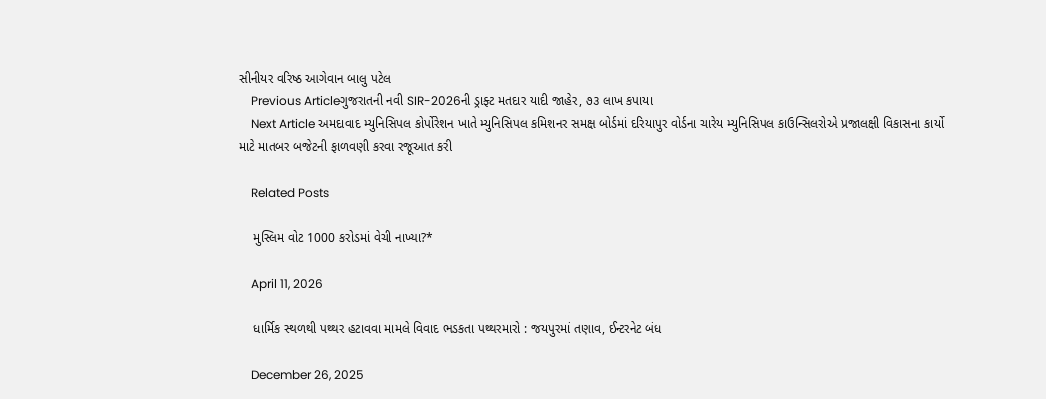સીનીયર વરિષ્ઠ આગેવાન બાલુ પટેલ
    Previous Articleગુજરાતની નવી SIR-2026ની ડ્રાફ્ટ મતદાર યાદી જાહેર, ૭૩ લાખ કપાયા
    Next Article અમદાવાદ મ્યુનિસિપલ કોર્પોરેશન ખાતે મ્યુનિસિપલ કમિશનર સમક્ષ બોર્ડમાં દરિયાપુર વોર્ડના ચારેય મ્યુનિસિપલ કાઉન્સિલરોએ પ્રજાલક્ષી વિકાસના કાર્યો માટે માતબર બજેટની ફાળવણી કરવા રજૂઆત કરી

    Related Posts

    મુસ્લિમ વોટ 1000 કરોડમાં વેચી નાખ્યા?*

    April 11, 2026

    ધાર્મિક સ્થળથી પથ્થર હટાવવા મામલે વિવાદ ભડકતા પથ્થરમારો : જયપુરમાં તણાવ, ઈન્ટરનેટ બંધ

    December 26, 2025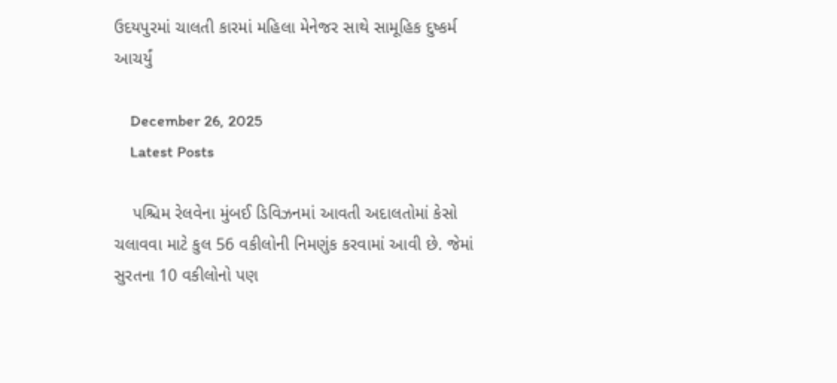ઉદયપુરમાં ચાલતી કારમાં મહિલા મેનેજર સાથે સામૂહિક દુષ્કર્મ આચર્યું

    December 26, 2025
    Latest Posts

    પશ્ચિમ રેલવેના મુંબઈ ડિવિઝનમાં આવતી અદાલતોમાં કેસો ચલાવવા માટે કુલ 56 વકીલોની નિમણુંક કરવામાં આવી છે. જેમાં સુરતના 10 વકીલોનો પણ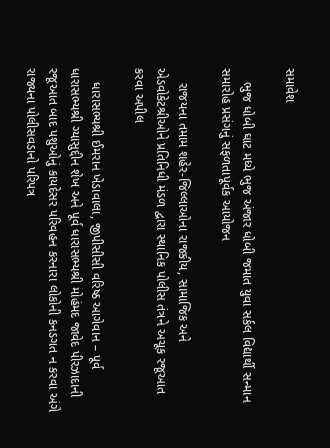સમાવેશ

    ભુજ ધોબી ઘાટ મધ્યે ભુજ અંજાર ધોબી જમાત યુવા સર્કલ વિદ્યાર્થી સન્માન સમારોહ પ્રસંગનું સફળતાપૂર્વક આયોજન

    રાજયના તમામ શહેર-જિલ્લાઓના રાજકીય, સામાજિક અને એડવોકેટશ્રીઓને પ્રતિનિધી મંડળ દ્વારા સ્થાનિક પોલીસ તંત્રને અચૂક રજૂઆત કરવા અપીલ

    ધારાસભ્યશ્રી ઈમરાન ખેડાવાલા, જીપીસીસી વરિષ્ઠ આગેવાન – પૂર્વ ધારાસભ્યશ્રી ગ્યાસુદ્દીન શેખ અને પૂર્વ ધારાસભ્યશ્રી મોહંમદ જાવેદ પીરઝાદાની રજૂઆત બાદ પશુઓનું કાયદેસર પરિવહન કરનારા લોકોની કનડગત ન કરવા અંગે રાજ્યના પોલીસવડાનો પરિપત્ર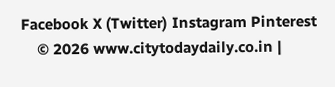Facebook X (Twitter) Instagram Pinterest
    © 2026 www.citytodaydaily.co.in |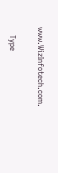www.WizInfotech.com.

    Type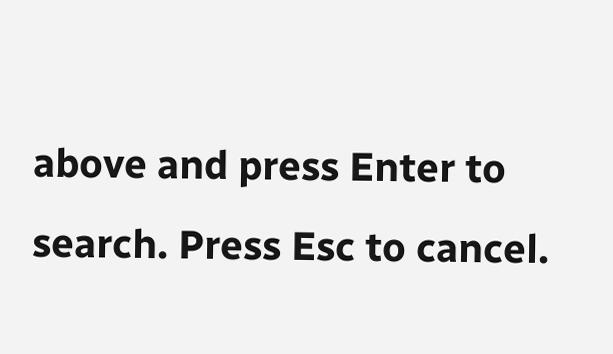above and press Enter to search. Press Esc to cancel.